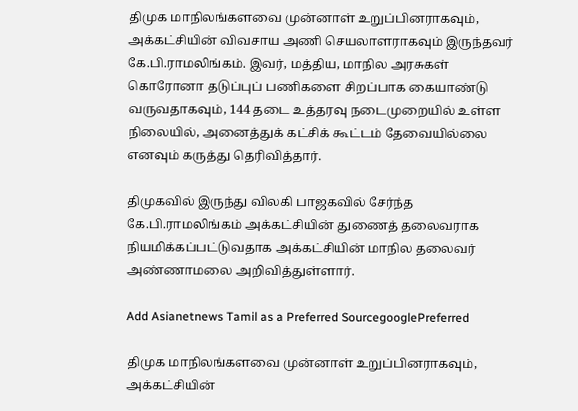திமுக மாநிலங்களவை முன்னாள் உறுப்பினராகவும், அக்கட்சியின் விவசாய அணி செயலாளராகவும் இருந்தவர் கே.பி.ராமலிங்கம். இவர், மத்திய, மாநில அரசுகள் கொரோனா தடுப்புப் பணிகளை சிறப்பாக கையாண்டு வருவதாகவும், 144 தடை உத்தரவு நடைமுறையில் உள்ள நிலையில், அனைத்துக் கட்சிக் கூட்டம் தேவையில்லை எனவும் கருத்து தெரிவித்தார்.

திமுகவில் இருந்து விலகி பாஜகவில் சேர்ந்த கே.பி.ராமலிங்கம் அக்கட்சியின் துணைத் தலைவராக நியமிக்கப்பட்டுவதாக அக்கட்சியின் மாநில தலைவர் அண்ணாமலை அறிவித்துள்ளார்.

Add Asianetnews Tamil as a Preferred SourcegooglePreferred

திமுக மாநிலங்களவை முன்னாள் உறுப்பினராகவும், அக்கட்சியின்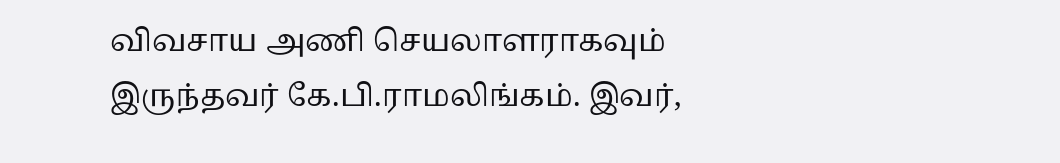விவசாய அணி செயலாளராகவும் இருந்தவர் கே.பி.ராமலிங்கம். இவர்,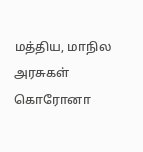மத்திய, மாநில அரசுகள் கொரோனா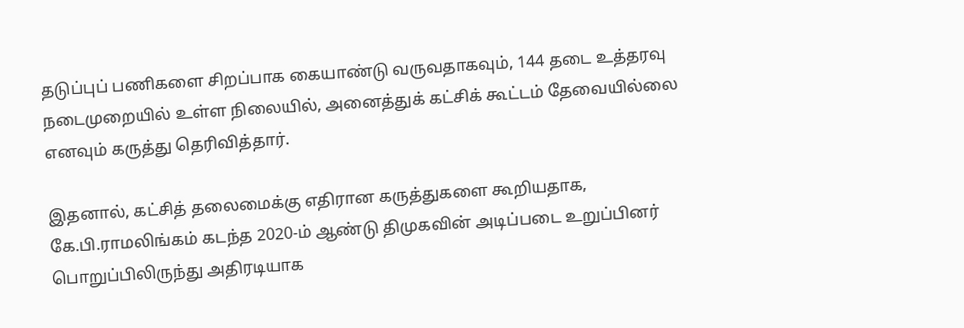தடுப்புப் பணிகளை சிறப்பாக கையாண்டு வருவதாகவும், 144 தடை உத்தரவு நடைமுறையில் உள்ள நிலையில், அனைத்துக் கட்சிக் கூட்டம் தேவையில்லை எனவும் கருத்து தெரிவித்தார்.

இதனால், கட்சித் தலைமைக்கு எதிரான கருத்துகளை கூறியதாக, கே.பி.ராமலிங்கம் கடந்த 2020-ம் ஆண்டு திமுகவின் அடிப்படை உறுப்பினர் பொறுப்பிலிருந்து அதிரடியாக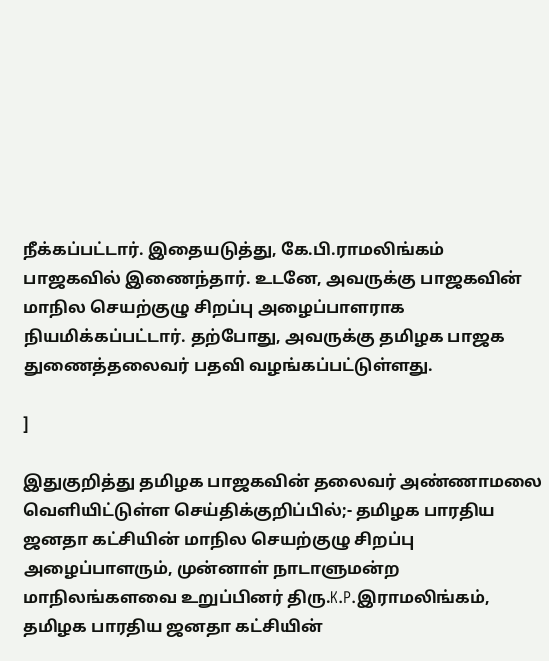நீக்கப்பட்டார். இதையடுத்து, கே.பி.ராமலிங்கம் பாஜகவில் இணைந்தார். உடனே, அவருக்கு பாஜகவின் மாநில செயற்குழு சிறப்பு அழைப்பாளராக நியமிக்கப்பட்டார். தற்போது, அவருக்கு தமிழக பாஜக துணைத்தலைவர் பதவி வழங்கப்பட்டுள்ளது.

]

இதுகுறித்து தமிழக பாஜகவின் தலைவர் அண்ணாமலை வெளியிட்டுள்ள செய்திக்குறிப்பில்;- தமிழக பாரதிய ஜனதா கட்சியின் மாநில செயற்குழு சிறப்பு அழைப்பாளரும், முன்னாள் நாடாளுமன்ற மாநிலங்களவை உறுப்பினர் திரு.K.P.இராமலிங்கம், தமிழக பாரதிய ஜனதா கட்சியின்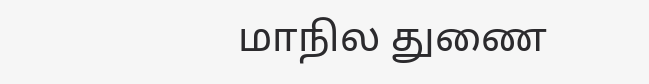மாநில துணை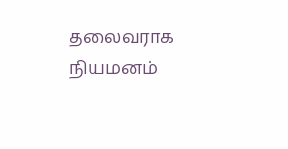தலைவராக நியமனம்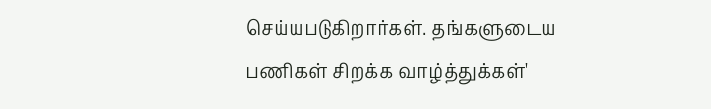செய்யபடுகிறார்கள். தங்களுடைய பணிகள் சிறக்க வாழ்த்துக்கள்'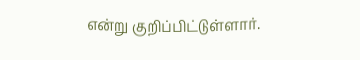என்று குறிப்பிட்டுள்ளார்.